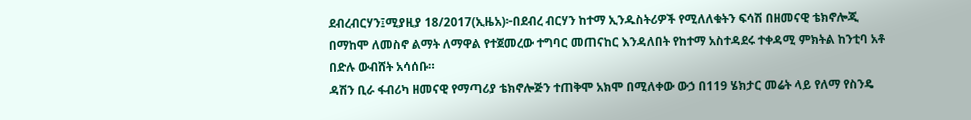ደብረብርሃን፤ሚያዚያ 18/2017(ኢዜአ)፦በደብረ ብርሃን ከተማ ኢንዱስትሪዎች የሚለለቁትን ፍሳሽ በዘመናዊ ቴክኖሎጂ በማከሞ ለመስኖ ልማት ለማዋል የተጀመረው ተግባር መጠናከር እንዳለበት የከተማ አስተዳደሩ ተቀዳሚ ምክትል ከንቲባ አቶ በድሉ ውብሸት አሳሰቡ።
ዳሽን ቢራ ፋብሪካ ዘመናዊ የማጣሪያ ቴክኖሎጅን ተጠቅሞ አክሞ በሚለቀው ውኃ በ119 ሄክታር መሬት ላይ የለማ የስንዴ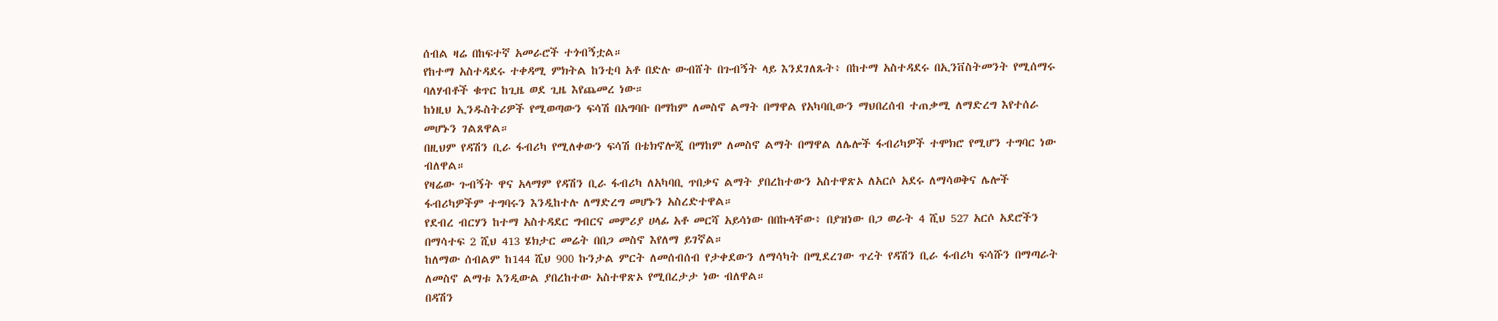ሰብል ዛሬ በከፍተኛ አመራሮች ተጎብኝቷል።
የከተማ አስተዳደሩ ተቀዳሚ ምክትል ከንቲባ አቶ በድሉ ውብሸት በጉብኝት ላይ እንደገለጹት፥ በከተማ አስተዳደሩ በኢንቨስትመንት የሚሰማሩ ባለሃብቶች ቁጥር ከጊዜ ወደ ጊዜ እየጨመረ ነው።
ከነዚህ ኢንዱስትሪዎች የሚወጣውን ፍሳሽ በአግባቡ በማከም ለመስኖ ልማት በማዋል የአካባቢውን ማህበረሰብ ተጠቃሚ ለማድረግ እየተሰራ መሆኑን ገልጸዋል።
በዚህም የዳሽን ቢራ ፋብሪካ የሚለቀውን ፍሳሽ በቴክኖሎጂ በማከም ለመስኖ ልማት በማዋል ለሌሎች ፋብሪካዎች ተሞክሮ የሚሆን ተግባር ነው ብለዋል።
የዛሬው ጉብኝት ዋና አላማም የዳሽን ቢራ ፋብሪካ ለአካባቢ ጥበቃና ልማት ያበረከተውን አስተዋጽኦ ለአርሶ አደሩ ለማሳወቅና ሌሎች ፋብሪካዎችም ተግባሩን እንዲከተሉ ለማድረግ መሆኑን አስረድተዋል።
የደብረ ብርሃን ከተማ አስተዳደር ግብርና መምሪያ ሀላፊ አቶ መርሻ አይሳነው በበኩላቸው፥ በያዝነው በጋ ወራት 4 ሺህ 527 አርሶ አደሮችን በማሳተፍ 2 ሺህ 413 ሄክታር መሬት በበጋ መስኖ እየለማ ይገኛል።
ከለማው ሰብልም ከ144 ሺህ 900 ኩንታል ምርት ለመሰብሰብ የታቀደውን ለማሳካት በሚደረገው ጥረት የዳሽን ቢራ ፋብሪካ ፍሳሹን በማጣራት ለመስኖ ልማቱ እንዲውል ያበረከተው አስተዋጽኦ የሚበረታታ ነው ብለዋል።
በዳሽን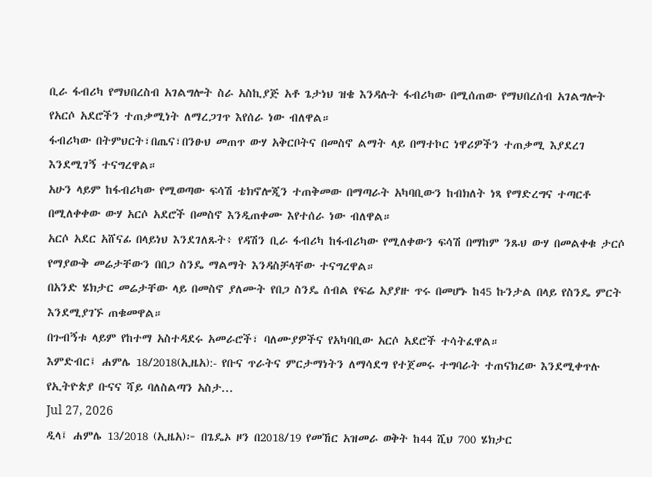ቢራ ፋብሪካ የማህበረስብ አገልግሎት ስራ አስኪያጅ አቶ ጌታነህ ዝቄ እንዳሉት ፋብሪካው በሚሰጠው የማህበረሰብ አገልግሎት የአርሶ አደሮችን ተጠቃሚነት ለማረጋገጥ እየሰራ ነው ብለዋል።
ፋብሪካው በትምህርት፣በጤና፣በንፁህ መጠጥ ውሃ አቅርቦትና በመስኖ ልማት ላይ በማተኮር ነዋሪዎችን ተጠቃሚ እያደረገ እንደሚገኝ ተናግረዋል።
አሁን ላይም ከፋብሪካው የሚወጣው ፍሳሽ ቴክኖሎጂን ተጠቅመው በማጣራት አካባቢውን ከብክለት ነጻ የማድረግና ተጣርቶ በሚለቀቀው ውሃ አርሶ አደሮች በመስኖ እንዲጠቀሙ እየተሰራ ነው ብለዋል።
አርሶ አደር አሸናፊ በላይነህ እንደገለጹት፥ የዳሽን ቢራ ፋብሪካ ከፋብሪካው የሚለቀውን ፍሳሽ በማከም ንጹህ ውሃ በመልቀቁ ታርሶ የማያውቅ መሬታቸውን በበጋ ስንዴ ማልማት እንዳስቻላቸው ተናግረዋል።
በአንድ ሄክታር መሬታቸው ላይ በመስኖ ያለሙት የበጋ ስንዴ ሰብል የፍሬ አያያዙ ጥሩ በመሆኑ ከ45 ኩንታል በላይ የስንዴ ምርት እንደሚያገኙ ጠቁመዋል።
በጉብኝቱ ላይም የከተማ አስተዳደሩ አመራሮች፣ ባለሙያዎችና የአካባቢው አርሶ አደሮች ተሳትፈዋል።
እምድብር፤ ሐምሌ 18/2018(ኢዜአ):- የቡና ጥራትና ምርታማነትን ለማሳደግ የተጀመሩ ተግባራት ተጠናክረው እንደሚቀጥሉ የኢትዮጵያ ቡናና ሻይ ባለስልጣን አስታ...
Jul 27, 2026
ዲላ፤ ሐምሌ 13/2018 (ኢዜአ)፦ በጌዴኦ ዞን በ2018/19 የመኸር አዝመራ ወቅት ከ44 ሺህ 700 ሄክታር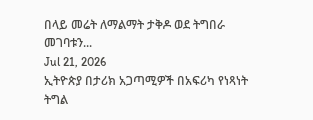በላይ መሬት ለማልማት ታቅዶ ወደ ትግበራ መገባቱን...
Jul 21, 2026
ኢትዮጵያ በታሪክ አጋጣሚዎች በአፍሪካ የነጻነት ትግል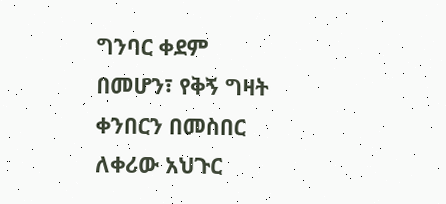ግንባር ቀደም በመሆን፣ የቅኝ ግዛት ቀንበርን በመስበር ለቀሪው አህጉር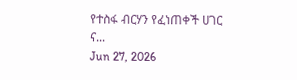የተስፋ ብርሃን የፈነጠቀች ሀገር ና...
Jun 27, 2026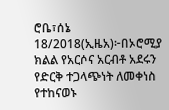ሮቤ፣ሰኔ 18/2018(ኢዜአ)፦በኦሮሚያ ክልል የአርሶና አርብቶ አደሩን የድርቅ ተጋላጭነት ለመቀነስ የተከናወኑ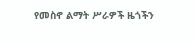የመስኖ ልማት ሥራዎች ዜጎችን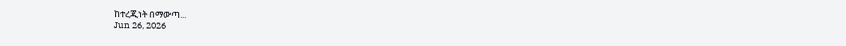ከተረጂነት በማውጣ...
Jun 26, 2026